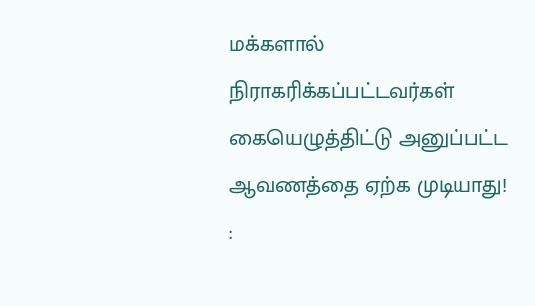மக்களால் நிராகரிக்கப்பட்டவர்கள் கையெழுத்திட்டு அனுப்பட்ட ஆவணத்தை ஏற்க முடியாது! :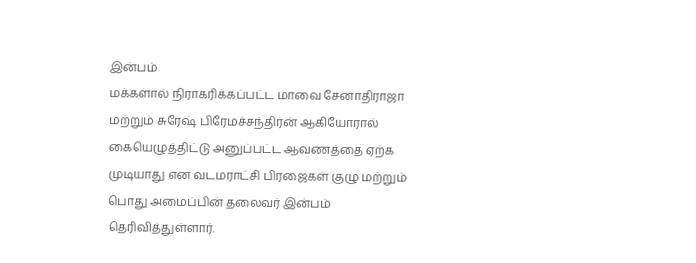இன்பம்
மக்களால் நிராகரிக்கப்பட்ட மாவை சேனாதிராஜா மற்றும் சுரேஷ் பிரேமச்சந்திரன் ஆகியோரால் கையெழுத்திட்டு அனுப்பட்ட ஆவணத்தை ஏற்க முடியாது என வடமராட்சி பிரஜைகள் குழு மற்றும் பொது அமைப்பின் தலைவர் இன்பம் தெரிவித்துள்ளார்.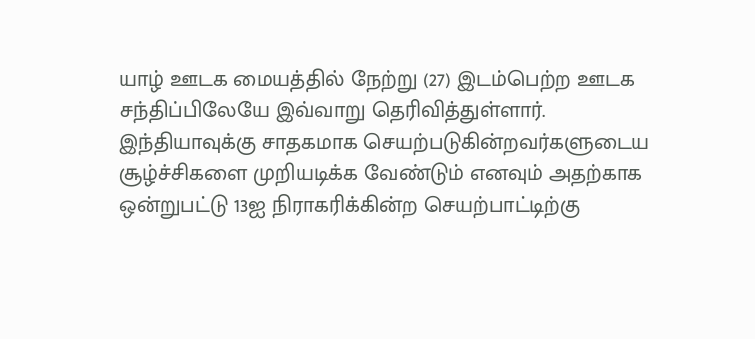யாழ் ஊடக மையத்தில் நேற்று (27) இடம்பெற்ற ஊடக சந்திப்பிலேயே இவ்வாறு தெரிவித்துள்ளார்.
இந்தியாவுக்கு சாதகமாக செயற்படுகின்றவர்களுடைய சூழ்ச்சிகளை முறியடிக்க வேண்டும் எனவும் அதற்காக ஒன்றுபட்டு 13ஐ நிராகரிக்கின்ற செயற்பாட்டிற்கு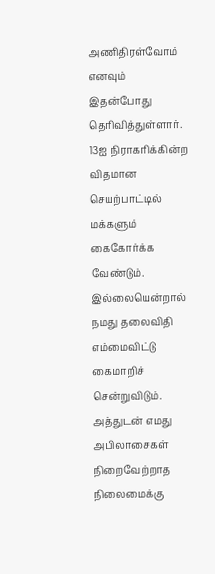அணிதிரள்வோம் எனவும் இதன்போது தெரிவித்துள்ளார்.
13ஐ நிராகரிக்கின்ற விதமான செயற்பாட்டில் மக்களும் கைகோர்க்க வேண்டும். இல்லையென்றால் நமது தலைவிதி எம்மைவிட்டு கைமாறிச் சென்றுவிடும். அத்துடன் எமது அபிலாசைகள் நிறைவேற்றாத நிலைமைக்கு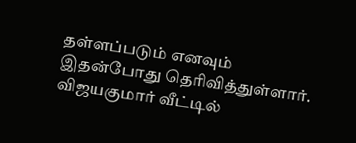தள்ளப்படும் எனவும் இதன்போது தெரிவித்துள்ளார்.
விஜயகுமார் வீட்டில்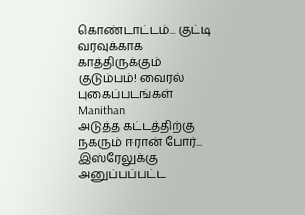கொண்டாட்டம்... குட்டி வரவுக்காக காத்திருக்கும் குடும்பம்! வைரல் புகைப்படங்கள் Manithan
அடுத்த கட்டத்திற்கு நகரும் ஈரான் போர்... இஸ்ரேலுக்கு அனுப்பப்பட்ட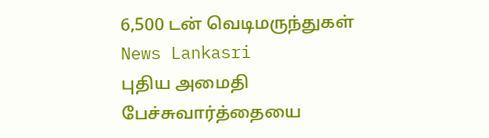6,500 டன் வெடிமருந்துகள் News Lankasri
புதிய அமைதி பேச்சுவார்த்தையை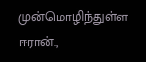முன்மொழிந்துள்ள ஈரான்.,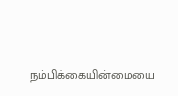நம்பிக்கையின்மையை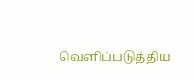வெளிப்படுத்திய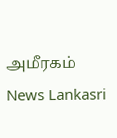அமீரகம் News Lankasri